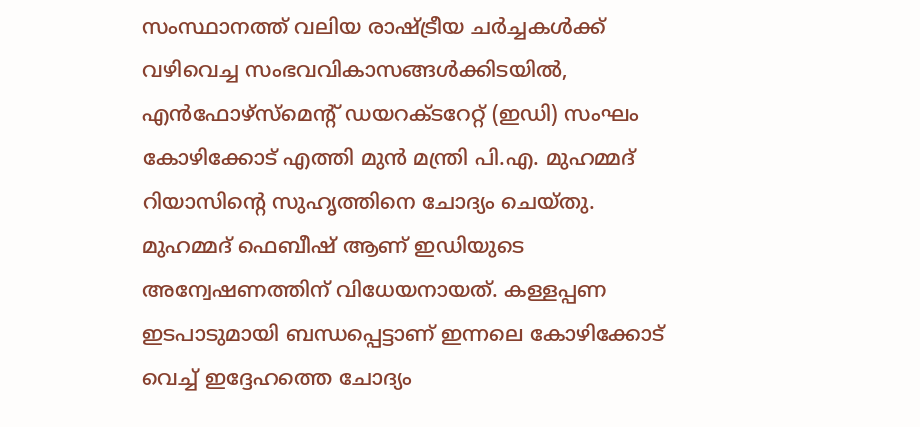സംസ്ഥാനത്ത് വലിയ രാഷ്ട്രീയ ചർച്ചകൾക്ക് വഴിവെച്ച സംഭവവികാസങ്ങൾക്കിടയിൽ, എൻഫോഴ്സ്മെന്റ് ഡയറക്ടറേറ്റ് (ഇഡി) സംഘം കോഴിക്കോട് എത്തി മുൻ മന്ത്രി പി.എ. മുഹമ്മദ് റിയാസിന്റെ സുഹൃത്തിനെ ചോദ്യം ചെയ്തു.
മുഹമ്മദ് ഫെബീഷ് ആണ് ഇഡിയുടെ അന്വേഷണത്തിന് വിധേയനായത്. കള്ളപ്പണ ഇടപാടുമായി ബന്ധപ്പെട്ടാണ് ഇന്നലെ കോഴിക്കോട് വെച്ച് ഇദ്ദേഹത്തെ ചോദ്യം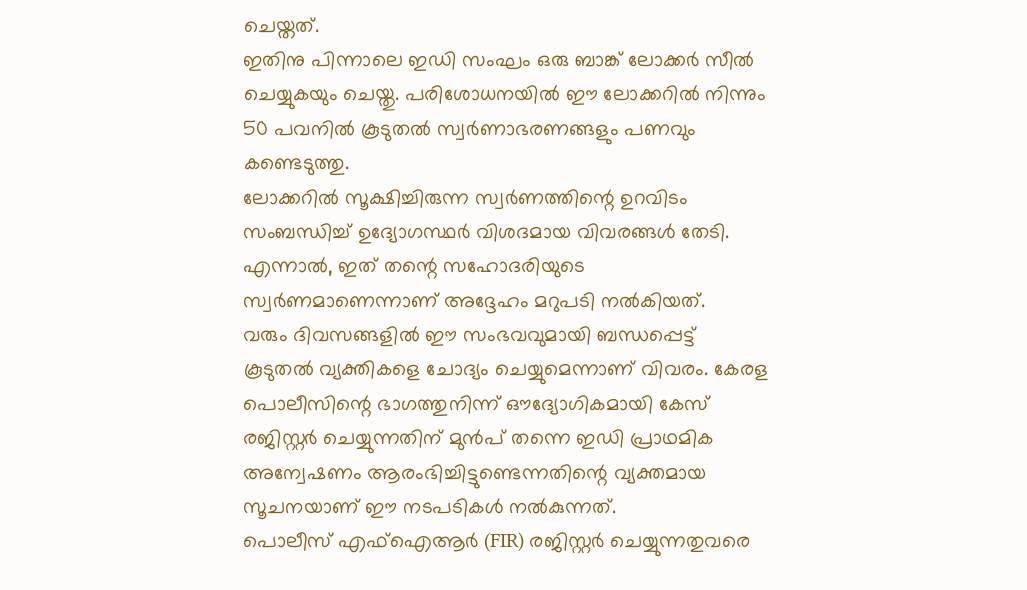ചെയ്തത്.
ഇതിനു പിന്നാലെ ഇഡി സംഘം ഒരു ബാങ്ക് ലോക്കർ സീൽ ചെയ്യുകയും ചെയ്തു. പരിശോധനയിൽ ഈ ലോക്കറിൽ നിന്നും 50 പവനിൽ കൂടുതൽ സ്വർണാഭരണങ്ങളും പണവും കണ്ടെടുത്തു.
ലോക്കറിൽ സൂക്ഷിച്ചിരുന്ന സ്വർണത്തിന്റെ ഉറവിടം സംബന്ധിച്ച് ഉദ്യോഗസ്ഥർ വിശദമായ വിവരങ്ങൾ തേടി. എന്നാൽ, ഇത് തന്റെ സഹോദരിയുടെ സ്വർണമാണെന്നാണ് അദ്ദേഹം മറുപടി നൽകിയത്.
വരും ദിവസങ്ങളിൽ ഈ സംഭവവുമായി ബന്ധപ്പെട്ട് കൂടുതൽ വ്യക്തികളെ ചോദ്യം ചെയ്യുമെന്നാണ് വിവരം. കേരള പൊലീസിന്റെ ഭാഗത്തുനിന്ന് ഔദ്യോഗികമായി കേസ് രജിസ്റ്റർ ചെയ്യുന്നതിന് മുൻപ് തന്നെ ഇഡി പ്രാഥമിക അന്വേഷണം ആരംഭിച്ചിട്ടുണ്ടെന്നതിന്റെ വ്യക്തമായ സൂചനയാണ് ഈ നടപടികൾ നൽകുന്നത്.
പൊലീസ് എഫ്ഐആർ (FIR) രജിസ്റ്റർ ചെയ്യുന്നതുവരെ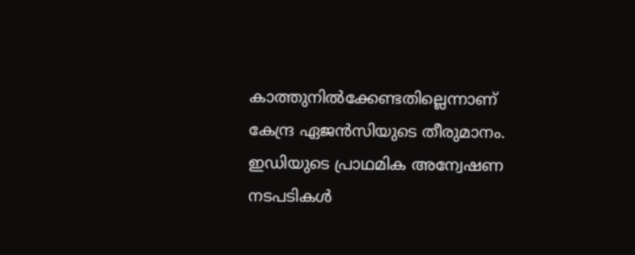കാത്തുനിൽക്കേണ്ടതില്ലെന്നാണ് കേന്ദ്ര ഏജൻസിയുടെ തീരുമാനം. ഇഡിയുടെ പ്രാഥമിക അന്വേഷണ നടപടികൾ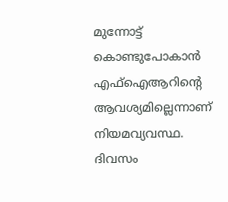മുന്നോട്ട് കൊണ്ടുപോകാൻ എഫ്ഐആറിന്റെ ആവശ്യമില്ലെന്നാണ് നിയമവ്യവസ്ഥ.
ദിവസം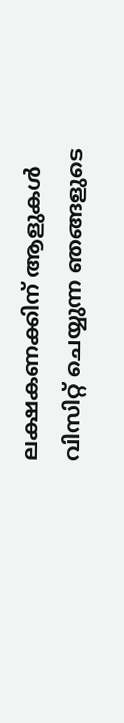ലക്ഷകണക്കിന് ആളുകൾ വിസിറ്റ് ചെയ്യുന്ന ഞങ്ങളുടെ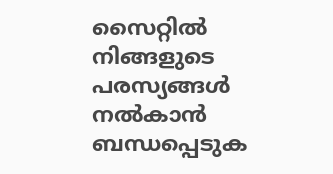സൈറ്റിൽ നിങ്ങളുടെ പരസ്യങ്ങൾ നൽകാൻ ബന്ധപ്പെടുക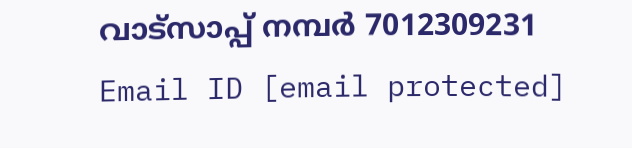വാട്സാപ്പ് നമ്പർ 7012309231 Email ID [email protected]